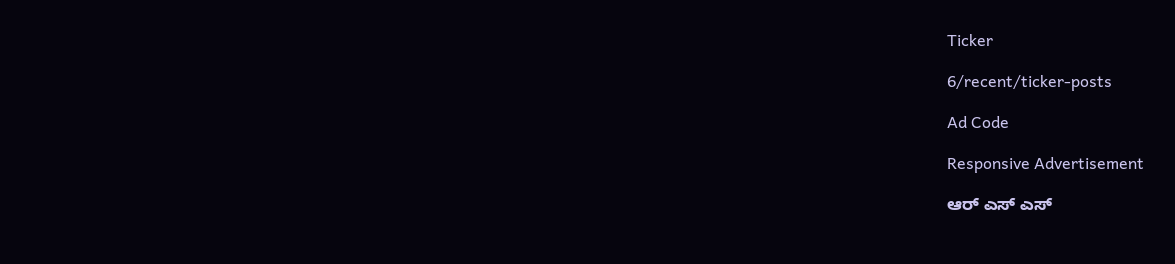Ticker

6/recent/ticker-posts

Ad Code

Responsive Advertisement

ಆರ್ ಎಸ್ ಎಸ್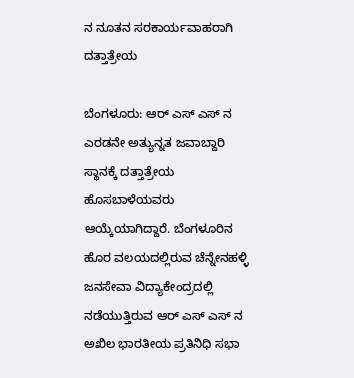ನ ನೂತನ ಸರಕಾರ್ಯವಾಹರಾಗಿ ದತ್ತಾತ್ರೇಯ

ಬೆಂಗಳೂರು: ಆರ್ ಎಸ್ ಎಸ್ ನ ಎರಡನೇ ಅತ್ಯುನ್ನತ ಜವಾಬ್ದಾರಿ ಸ್ಥಾನಕ್ಕೆ ದತ್ತಾತ್ರೇಯ ಹೊಸಬಾಳೆಯವರು ಆಯ್ಕೆಯಾಗಿದ್ದಾರೆ. ಬೆಂಗಳೂರಿನ ಹೊರ ವಲಯದಲ್ಲಿರುವ ಚೆನ್ನೇನಹಳ್ಳಿ ಜನಸೇವಾ ವಿದ್ಯಾಕೇಂದ್ರದಲ್ಲಿ ನಡೆಯುತ್ತಿರುವ ಆರ್ ಎಸ್ ಎಸ್ ನ ಅಖಿಲ ಭಾರತೀಯ ಪ್ರತಿನಿಧಿ ಸಭಾ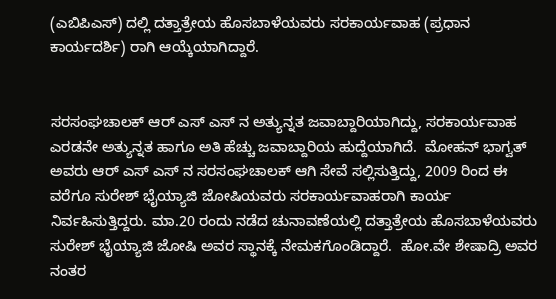(ಎಬಿಪಿಎಸ್) ದಲ್ಲಿ ದತ್ತಾತ್ರೇಯ ಹೊಸಬಾಳೆಯವರು ಸರಕಾರ್ಯವಾಹ (ಪ್ರಧಾನ ಕಾರ್ಯದರ್ಶಿ) ರಾಗಿ ಆಯ್ಕೆಯಾಗಿದ್ದಾರೆ.


ಸರಸಂಘಚಾಲಕ್ ಆರ್ ಎಸ್ ಎಸ್ ನ ಅತ್ಯುನ್ನತ ಜವಾಬ್ದಾರಿಯಾಗಿದ್ದು, ಸರಕಾರ್ಯವಾಹ ಎರಡನೇ ಅತ್ಯುನ್ನತ ಹಾಗೂ ಅತಿ ಹೆಚ್ಚು ಜವಾಬ್ದಾರಿಯ ಹುದ್ದೆಯಾಗಿದೆ.  ಮೋಹನ್ ಭಾಗ್ವತ್ ಅವರು ಆರ್ ಎಸ್ ಎಸ್ ನ ಸರಸಂಘಚಾಲಕ್ ಆಗಿ ಸೇವೆ ಸಲ್ಲಿಸುತ್ತಿದ್ದು, 2009 ರಿಂದ ಈ ವರೆಗೂ ಸುರೇಶ್ ಭೈಯ್ಯಾಜಿ ಜೋಷಿಯವರು ಸರಕಾರ್ಯವಾಹರಾಗಿ ಕಾರ್ಯ ನಿರ್ವಹಿಸುತ್ತಿದ್ದರು. ಮಾ.20 ರಂದು ನಡೆದ ಚುನಾವಣೆಯಲ್ಲಿ ದತ್ತಾತ್ರೇಯ ಹೊಸಬಾಳೆಯವರು ಸುರೇಶ್ ಭೈಯ್ಯಾಜಿ ಜೋಷಿ ಅವರ ಸ್ಥಾನಕ್ಕೆ ನೇಮಕಗೊಂಡಿದ್ದಾರೆ.  ಹೋ.ವೇ ಶೇಷಾದ್ರಿ ಅವರ ನಂತರ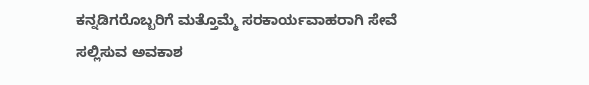ಕನ್ನಡಿಗರೊಬ್ಬರಿಗೆ ಮತ್ತೊಮ್ಮೆ ಸರಕಾರ್ಯವಾಹರಾಗಿ ಸೇವೆ ಸಲ್ಲಿಸುವ ಅವಕಾಶ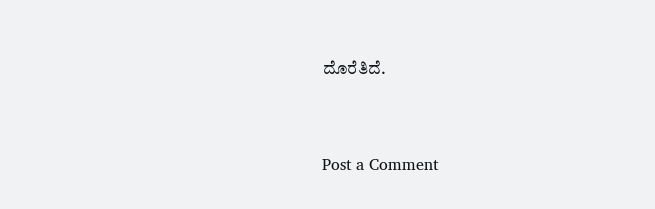ದೊರೆತಿದೆ.


Post a Comment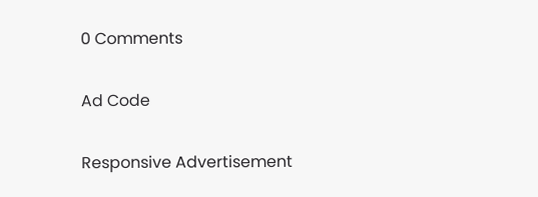0 Comments

Ad Code

Responsive Advertisement